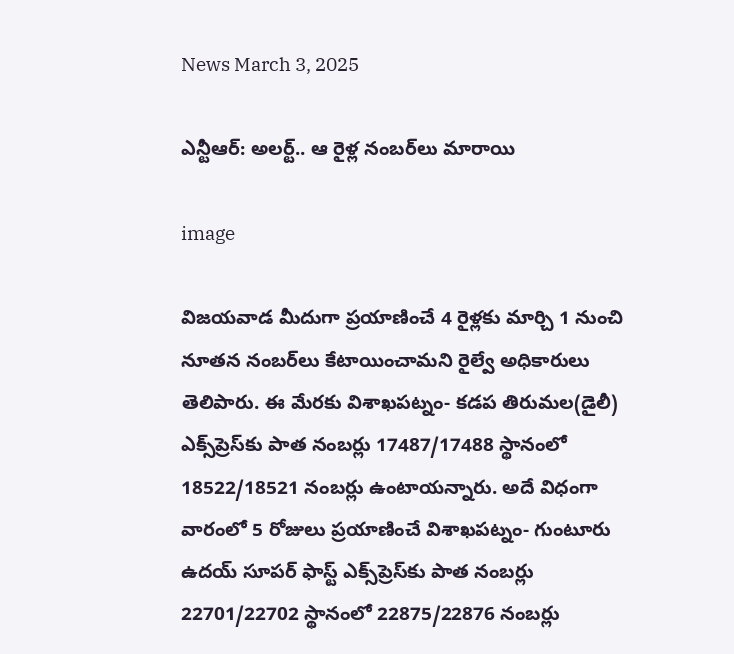News March 3, 2025

ఎన్టీఆర్: అలర్ట్.. ఆ రైళ్ల నంబర్‌లు మారాయి

image

విజయవాడ మీదుగా ప్రయాణించే 4 రైళ్లకు మార్చి 1 నుంచి నూతన నంబర్‌లు కేటాయించామని రైల్వే అధికారులు తెలిపారు. ఈ మేరకు విశాఖపట్నం- కడప తిరుమల(డైలీ) ఎక్స్‌ప్రెస్‌కు పాత నంబర్లు 17487/17488 స్థానంలో 18522/18521 నంబర్లు ఉంటాయన్నారు. అదే విధంగా వారంలో 5 రోజులు ప్రయాణించే విశాఖపట్నం- గుంటూరు ఉదయ్ సూపర్ ఫాస్ట్ ఎక్స్‌ప్రెస్‌కు పాత నంబర్లు 22701/22702 స్థానంలో 22875/22876 నంబర్లు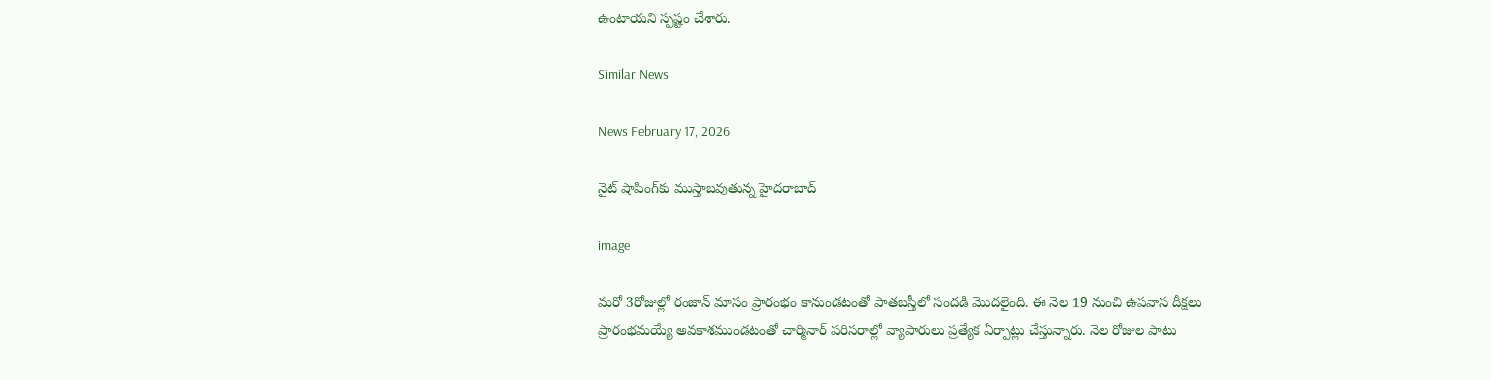ఉంటాయని స్పష్టం చేశారు.

Similar News

News February 17, 2026

నైట్ షాపింగ్‌కు ముస్తాబవుతున్న హైదరాబాద్

image

మరో 3రోజుల్లో రంజాన్ మాసం ప్రారంభం కానుండటంతో పాతబస్తీలో సందడి మొదలైంది. ఈ నెల 19 నుంచి ఉపవాస దీక్షలు ప్రారంభమయ్యే అవకాశముండటంతో చార్మినార్ పరిసరాల్లో వ్యాపారులు ప్రత్యేక ఏర్పాట్లు చేస్తున్నారు. నెల రోజుల పాటు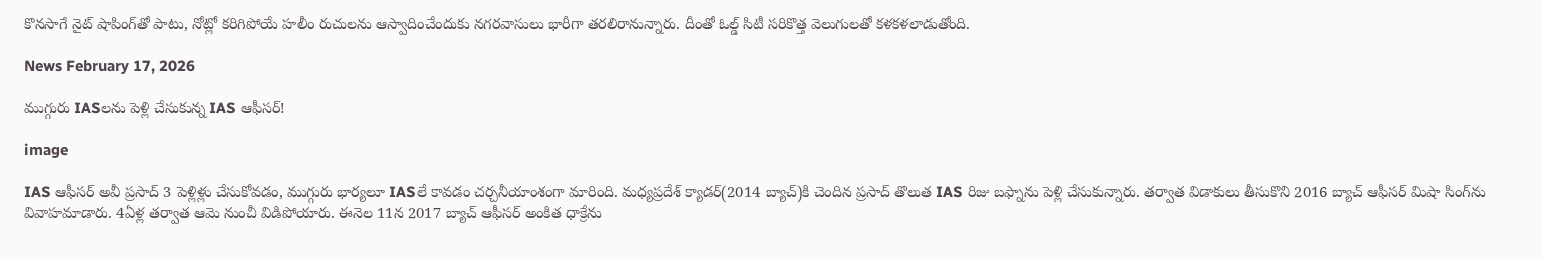కొనసాగే నైట్ షాపింగ్‌తో పాటు, నోట్లో కరిగిపోయే హలీం రుచులను ఆస్వాదించేందుకు నగరవాసులు భారీగా తరలిరానున్నారు. దీంతో ఓల్డ్ సిటీ సరికొత్త వెలుగులతో కళకళలాడుతోంది.

News February 17, 2026

ముగ్గురు IASలను పెళ్లి చేసుకున్న IAS ఆఫీసర్!

image

IAS ఆఫీసర్ అవీ ప్రసాద్ 3 పెళ్లిళ్లు చేసుకోవడం, ముగ్గురు భార్యలూ IASలే కావడం చర్చనీయాంశంగా మారింది. మధ్యప్రదేశ్ క్యాడర్(2014 బ్యాచ్)కి చెందిన ప్రసాద్ తొలుత IAS రిజు బఫ్నాను పెళ్లి చేసుకున్నారు. తర్వాత విడాకులు తీసుకొని 2016 బ్యాచ్ ఆఫీసర్ మిషా సింగ్‌ను వివాహమాడారు. 4ఏళ్ల తర్వాత ఆమె నుంచీ విడిపోయారు. ఈనెల 11న 2017 బ్యాచ్ ఆఫీసర్ అంకిత ధాక్రేను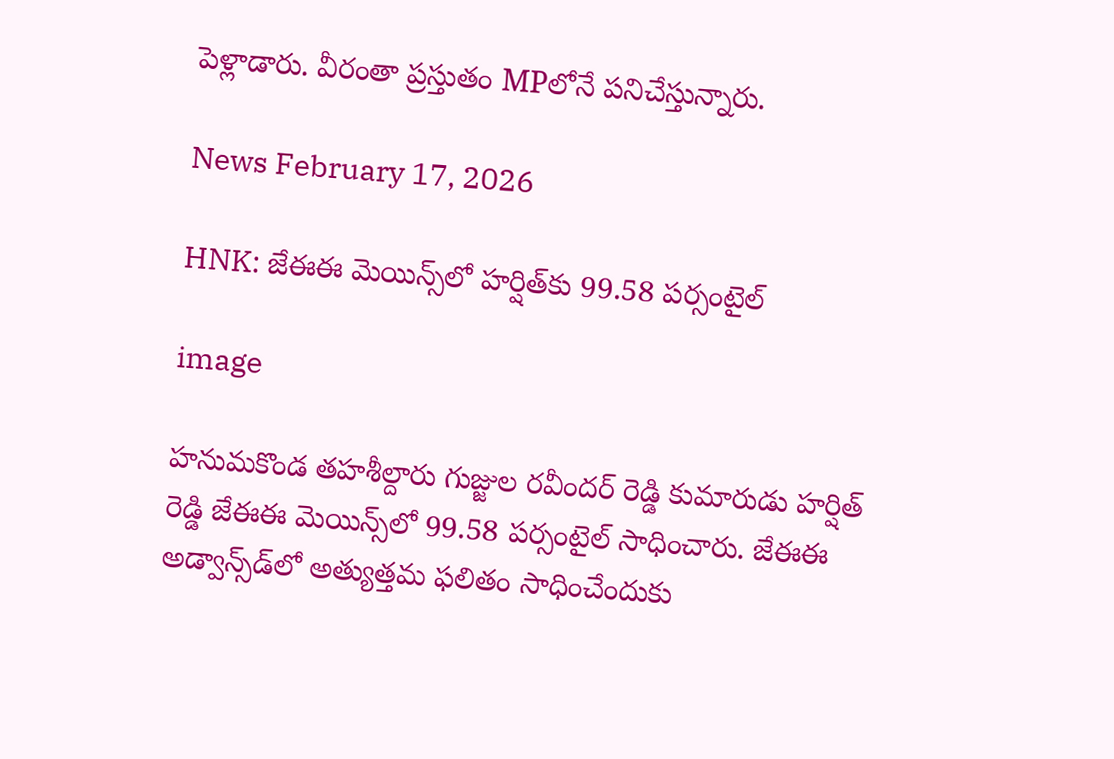పెళ్లాడారు. వీరంతా ప్రస్తుతం MPలోనే పనిచేస్తున్నారు.

News February 17, 2026

HNK: జేఈఈ మెయిన్స్‌లో హర్షిత్‌కు 99.58 పర్సంటైల్

image

హనుమకొండ తహశీల్దారు గుజ్జుల రవీందర్ రెడ్డి కుమారుడు హర్షిత్ రెడ్డి జేఈఈ మెయిన్స్‌లో 99.58 పర్సంటైల్ సాధించారు. జేఈఈ అడ్వాన్స్‌డ్‌లో అత్యుత్తమ ఫలితం సాధించేందుకు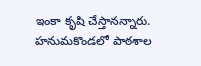ఇంకా కృషి చేస్తానన్నారు. హనుమకొండలో పాఠశాల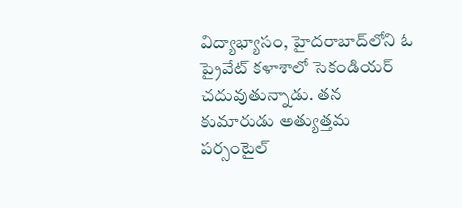విద్యాభ్యాసం, హైదరాబాద్‌లోని ఓ ప్రైవేట్ కళాశాలో సెకండియర్ చదువుతున్నాడు. తన కుమారుడు అత్యుత్తమ పర్సంటైల్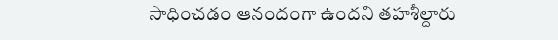సాధించడం ఆనందంగా ఉందని తహశీల్దారు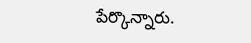పేర్కొన్నారు.